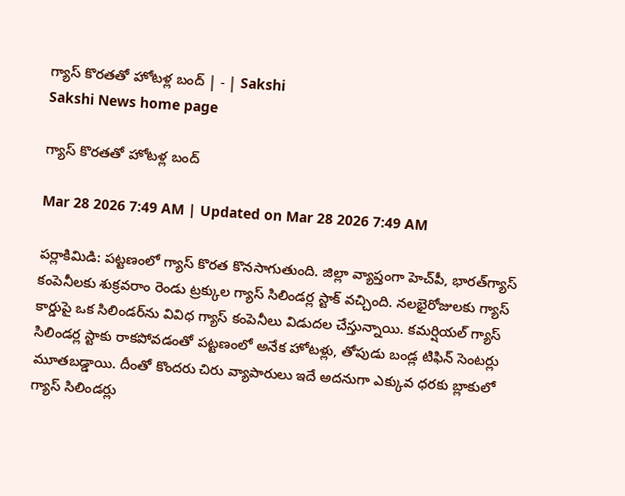గ్యాస్‌ కొరతతో హోటళ్ల బంద్‌ | - | Sakshi
Sakshi News home page

గ్యాస్‌ కొరతతో హోటళ్ల బంద్‌

Mar 28 2026 7:49 AM | Updated on Mar 28 2026 7:49 AM

పర్లాకిమిడి: పట్టణంలో గ్యాస్‌ కొరత కొనసాగుతుంది. జిల్లా వ్యాప్తంగా హెచ్‌పీ, భారత్‌గ్యాస్‌ కంపెనీలకు శుక్రవరాం రెండు ట్రక్కుల గ్యాస్‌ సిలిండర్ల స్టాక్‌ వచ్చింది. నలభైరోజులకు గ్యాస్‌ కార్డుపై ఒక సిలిండర్‌ను వివిధ గ్యాస్‌ కంపెనీలు విడుదల చేస్తున్నాయి. కమర్షియల్‌ గ్యాస్‌ సిలిండర్ల స్టాకు రాకపోవడంతో పట్టణంలో అనేక హోటళ్లు, తోపుడు బండ్ల టిఫిన్‌ సెంటర్లు మూతబడ్డాయి. దీంతో కొందరు చిరు వ్యాపారులు ఇదే అదనుగా ఎక్కువ ధరకు బ్లాకులో గ్యాస్‌ సిలిండర్లు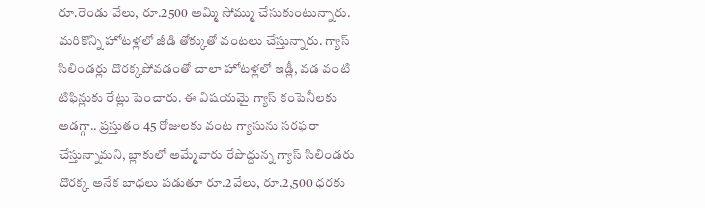రూ.రెండు వేలు, రూ.2500 అమ్మి సోమ్ము చేసుకుంటున్నారు. మరికొన్ని హోటళ్లలో జీడి తోక్కుతో వంటలు చేస్తున్నారు. గ్యాస్‌ సిలిండర్లు దొరక్కపోవడంతో చాలా హోటళ్లలో ఇడ్లీ, వడ వంటి టిఫిన్లుకు రేట్లు పెంచారు. ఈ విషయమై గ్యాస్‌ కంపెనీలకు అడగ్గా.. ప్రస్తుతం 45 రోజులకు వంట గ్యాసును సరఫరా చేస్తున్నామని, బ్లాకులో అమ్మేవారు రేపొద్దున్న గ్యాస్‌ సిలిండరు దొరక్క అనేక బాధలు పడుతూ రూ.2వేలు, రూ.2,500 ధరకు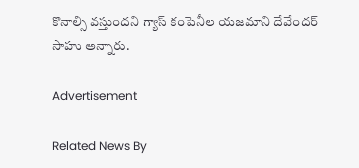కొనాల్సి వస్తుందని గ్యాస్‌ కంపెనీల యజమాని దేవేందర్‌ సాహు అన్నారు.

Advertisement

Related News By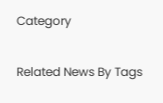Category

Related News By Tags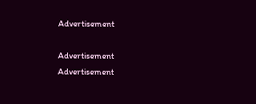Advertisement

Advertisement
Advertisement